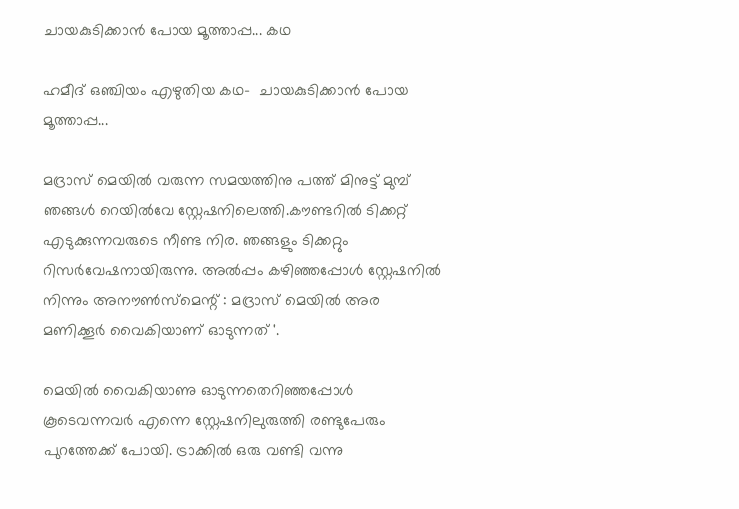ചായകുടിക്കാൻ പോയ മൂത്താപ്പ... കഥ

ഹമീദ് ഒഞ്ചിയം എഴുതിയ കഥ-  ചായകുടിക്കാൻ പോയ മൂത്താപ്പ...

മദ്രാസ് മെയിൽ വരുന്ന സമയത്തിനു പത്ത് മിനുട്ട് മുമ്പ് ഞങ്ങൾ റെയിൽവേ സ്റ്റേഷനിലെത്തി.കൗണ്ടറിൽ ടിക്കറ്റ് എടുക്കുന്നവരുടെ നീണ്ട നിര. ഞങ്ങളും ടിക്കറ്റും റിസർവേഷനായിരുന്നു. അൽപ്പം കഴിഞ്ഞപ്പോൾ സ്റ്റേഷനിൽ നിന്നും അനൗൺസ്മെന്റ് : മദ്രാസ് മെയിൽ അര മണിക്കൂർ വൈകിയാണ് ഓടുന്നത് '.

മെയിൽ വൈകിയാണു ഓടുന്നതെറിഞ്ഞപ്പോൾ കൂടെവന്നവർ എന്നെ സ്റ്റേഷനിലുരുത്തി രണ്ടുപേരും പുറത്തേക്ക് പോയി. ട്രാക്കിൽ ഒരു വണ്ടി വന്നു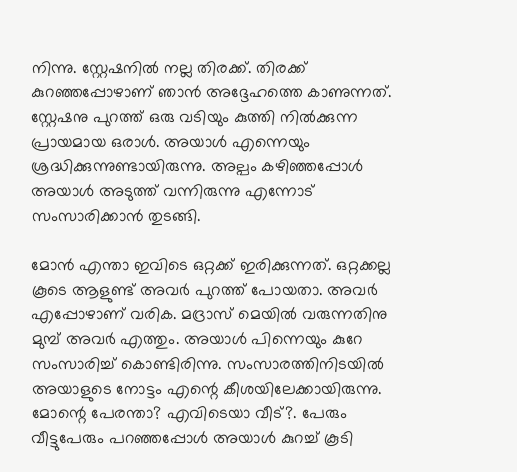നിന്നു. സ്റ്റേഷനിൽ നല്ല തിരക്ക്. തിരക്ക് കുറഞ്ഞപ്പോഴാണ് ഞാൻ അദ്ദേഹത്തെ കാണുന്നത്. സ്റ്റേഷനു പുറത്ത് ഒരു വടിയും കുത്തി നിൽക്കുന്ന പ്രായമായ ഒരാൾ. അയാൾ എന്നെയും ശ്രദ്ധിക്കുന്നുണ്ടായിരുന്നു. അല്പം കഴിഞ്ഞപ്പോൾ അയാൾ അടുത്ത് വന്നിരുന്നു എന്നോട് സംസാരിക്കാൻ തുടങ്ങി.

മോൻ എന്താ ഇവിടെ ഒറ്റക്ക് ഇരിക്കുന്നത്. ഒറ്റക്കല്ല കൂടെ ആളുണ്ട് അവർ പുറത്ത് പോയതാ. അവർ എപ്പോഴാണ് വരിക. മദ്രാസ് മെയിൽ വരുന്നതിനു മുമ്പ് അവർ എത്തും. അയാൾ പിന്നെയും കുറേ സംസാരിച്ച് കൊണ്ടിരിന്നു. സംസാരത്തിനിടയിൽ അയാളുടെ നോട്ടം എന്റെ കീശയിലേക്കായിരുന്നു. മോന്റെ പേരന്താ? എവിടെയാ വീട്?. പേരും വീട്ടുപേരും പറഞ്ഞപ്പോൾ അയാൾ കുറച്ച് കൂടി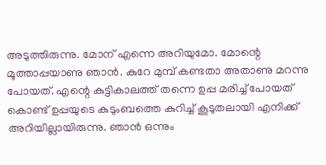അടുത്തിരുന്നു. മോന് എന്നെ അറിയുമോ. മോന്റെ മൂത്താപ്പയാണു ഞാൻ. കുറേ മുമ്പ് കണ്ടതാ അതാണു മറന്നു പോയത്. എന്റെ കുട്ടികാലത്ത് തന്നെ ഉപ്പ മരിച്ച് പോയത് കൊണ്ട് ഉപ്പയുടെ കുടുംബത്തെ കുറിച്ച് കൂടുതലായി എനിക്ക് അറിയില്ലായിരുന്നു. ഞാൻ ഒന്നും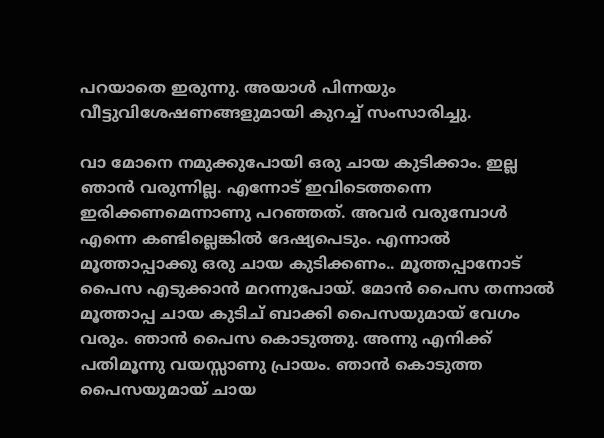പറയാതെ ഇരുന്നു. അയാൾ പിന്നയും വീട്ടുവിശേഷണങ്ങളുമായി കുറച്ച് സംസാരിച്ചു.

വാ മോനെ നമുക്കുപോയി ഒരു ചായ കുടിക്കാം. ഇല്ല ഞാൻ വരുന്നില്ല. എന്നോട് ഇവിടെത്തന്നെ ഇരിക്കണമെന്നാണു പറഞ്ഞത്. അവർ വരുമ്പോൾ എന്നെ കണ്ടില്ലെങ്കിൽ ദേഷ്യപെടും. എന്നാൽ മൂത്താപ്പാക്കു ഒരു ചായ കുടിക്കണം.. മൂത്തപ്പാനോട് പൈസ എടുക്കാൻ മറന്നുപോയ്‌. മോൻ പൈസ തന്നാൽ മൂത്താപ്പ ചായ കുടിച് ബാക്കി പൈസയുമായ് വേഗം വരും. ഞാൻ പൈസ കൊടുത്തു. അന്നു എനിക്ക് പതിമൂന്നു വയസ്സാണു പ്രായം. ഞാൻ കൊടുത്ത പൈസയുമായ്‌ ചായ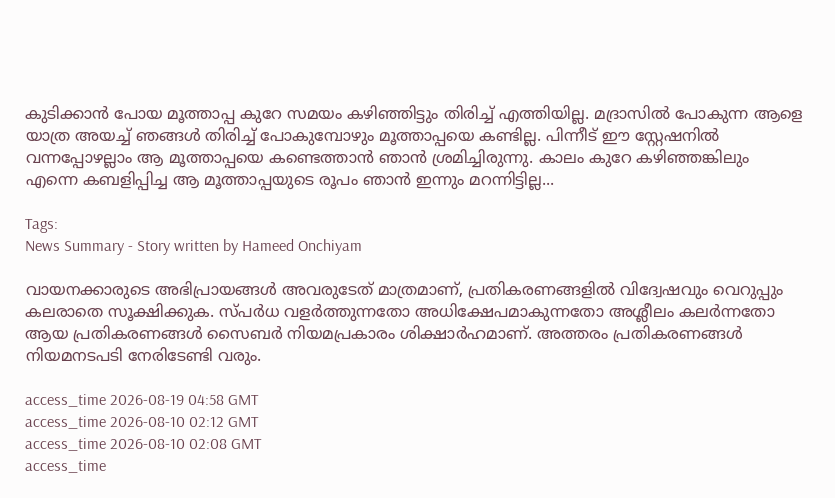കുടിക്കാൻ പോയ മൂത്താപ്പ കുറേ സമയം കഴിഞ്ഞിട്ടും തിരിച്ച് എത്തിയില്ല. മദ്രാസിൽ പോകുന്ന ആളെ യാത്ര അയച്ച് ഞങ്ങൾ തിരിച്ച് പോകുമ്പോഴും മൂത്താപ്പയെ കണ്ടില്ല. പിന്നീട് ഈ സ്റ്റേഷനിൽ വന്നപ്പോഴല്ലാം ആ മൂത്താപ്പയെ കണ്ടെത്താൻ ഞാൻ ശ്രമിച്ചിരുന്നു. കാലം കുറേ കഴിഞ്ഞങ്കിലും എന്നെ കബളിപ്പിച്ച ആ മൂത്താപ്പയുടെ രൂപം ഞാൻ ഇന്നും മറന്നിട്ടില്ല...

Tags:
News Summary - Story written by Hameed Onchiyam

വായനക്കാരുടെ അഭിപ്രായങ്ങള്‍ അവരുടേത് മാത്രമാണ്, പ്രതികരണങ്ങളിൽ വിദ്വേഷവും വെറുപ്പും കലരാതെ സൂക്ഷിക്കുക. സ്പർധ വളർത്തുന്നതോ അധിക്ഷേപമാകുന്നതോ അശ്ലീലം കലർന്നതോ ആയ പ്രതികരണങ്ങൾ സൈബർ നിയമപ്രകാരം ശിക്ഷാർഹമാണ്. അത്തരം പ്രതികരണങ്ങൾ നിയമനടപടി നേരിടേണ്ടി വരും.

access_time 2026-08-19 04:58 GMT
access_time 2026-08-10 02:12 GMT
access_time 2026-08-10 02:08 GMT
access_time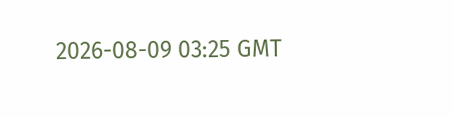2026-08-09 03:25 GMT